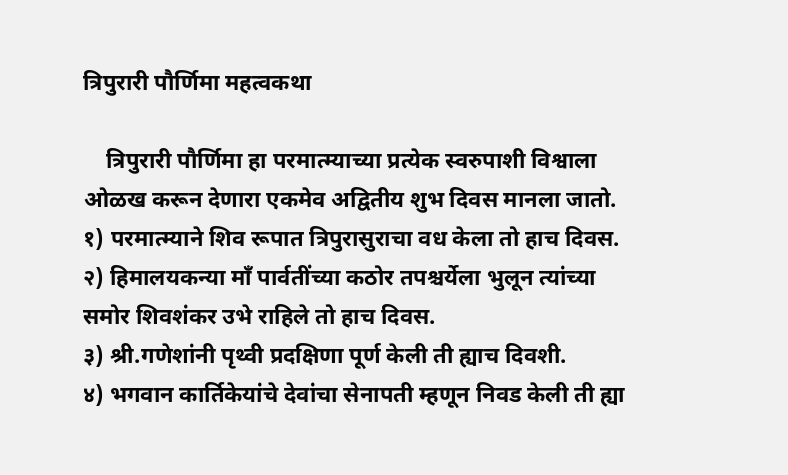त्रिपुरारी पौर्णिमा महत्वकथा

    त्रिपुरारी पौर्णिमा हा परमात्म्याच्या प्रत्येक स्वरुपाशी विश्वाला ओळख करून देणारा एकमेव अद्वितीय शुभ दिवस मानला जातो.
१) परमात्म्याने शिव रूपात त्रिपुरासुराचा वध केला तो हाच दिवस.
२) हिमालयकन्या माँ पार्वतींच्या कठोर तपश्चर्येला भुलून त्यांच्या समोर शिवशंकर उभे राहिले तो हाच दिवस.
३) श्री.गणेशांनी पृथ्वी प्रदक्षिणा पूर्ण केली ती ह्याच दिवशी.
४) भगवान कार्तिकेयांचे देवांचा सेनापती म्हणून निवड केली ती ह्या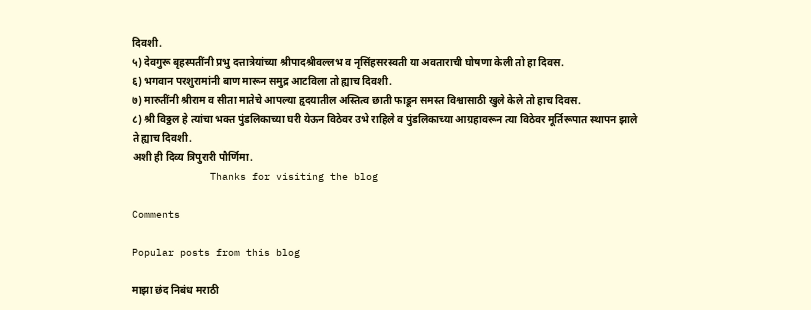दिवशी.
५) देवगुरू बृहस्पतींनी प्रभु दत्तात्रेयांच्या श्रीपादश्रीवल्लभ व नृसिंहसरस्वती या अवताराची घोषणा केली तो हा दिवस.
६) भगवान परशुरामांनी बाण मारून समुद्र आटविला तो ह्याच दिवशी.
७) मारुतींनी श्रीराम व सीता मातेचे आपल्या हृदयातील अस्तित्व छाती फाडून समस्त विश्वासाठी खुले केले तो हाच दिवस.
८) श्री विठ्ठल हे त्यांचा भक्त पुंडलिकाच्या घरी येऊन विठेवर उभे राहिले व पुंडलिकाच्या आग्रहावरून त्या विठेवर मूर्तिरूपात स्थापन झाले ते ह्याच दिवशी.
अशी ही दिव्य त्रिपुरारी पौर्णिमा.
             Thanks for visiting the blog

Comments

Popular posts from this blog

माझा छंद निबंध मराठी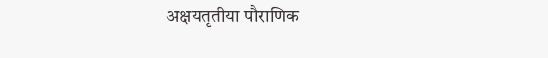अक्षयतृतीया पौराणिक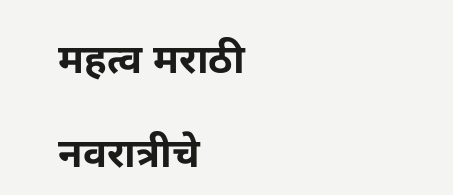महत्व मराठी

नवरात्रीचे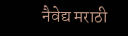नैवेद्य मराठी